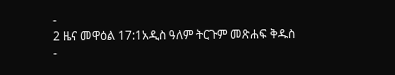-
2 ዜና መዋዕል 17:1አዲስ ዓለም ትርጉም መጽሐፍ ቅዱስ
-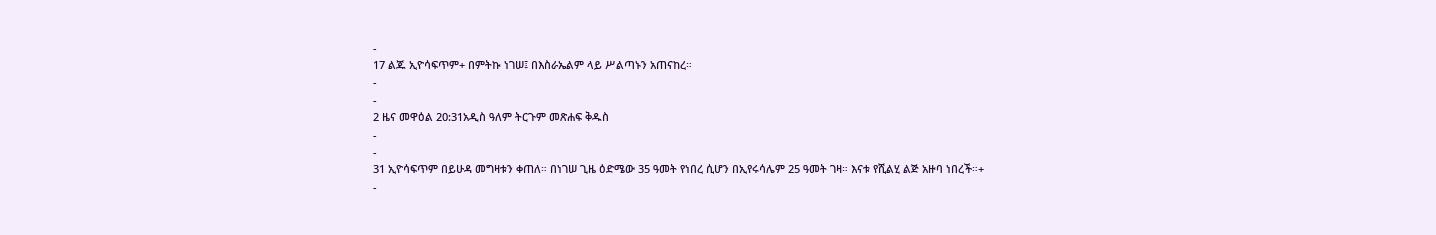-
17 ልጁ ኢዮሳፍጥም+ በምትኩ ነገሠ፤ በእስራኤልም ላይ ሥልጣኑን አጠናከረ።
-
-
2 ዜና መዋዕል 20:31አዲስ ዓለም ትርጉም መጽሐፍ ቅዱስ
-
-
31 ኢዮሳፍጥም በይሁዳ መግዛቱን ቀጠለ። በነገሠ ጊዜ ዕድሜው 35 ዓመት የነበረ ሲሆን በኢየሩሳሌም 25 ዓመት ገዛ። እናቱ የሺልሂ ልጅ አዙባ ነበረች።+
-